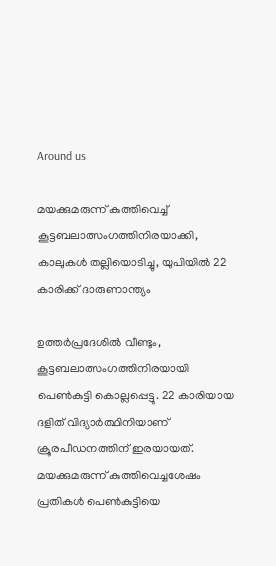Around us

മയക്കുമരുന്ന് കുത്തിവെച്ച് കൂട്ടബലാത്സംഗത്തിനിരയാക്കി, കാലുകള്‍ തല്ലിയൊടിച്ചു, യുപിയില്‍ 22 കാരിക്ക് ദാരുണാന്ത്യം

ഉത്തര്‍പ്രദേശില്‍ വീണ്ടും, കൂട്ടബലാത്സംഗത്തിനിരയായി പെണ്‍കുട്ടി കൊല്ലപ്പെട്ടു. 22 കാരിയായ ദളിത് വിദ്യാര്‍ത്ഥിനിയാണ് ക്രൂരപീഡനത്തിന് ഇരയായത്. മയക്കുമരുന്ന് കുത്തിവെച്ചശേഷം പ്രതികള്‍ പെണ്‍കുട്ടിയെ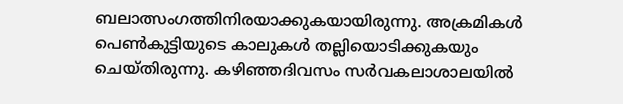ബലാത്സംഗത്തിനിരയാക്കുകയായിരുന്നു. അക്രമികള്‍ പെണ്‍കുട്ടിയുടെ കാലുകള്‍ തല്ലിയൊടിക്കുകയും ചെയ്തിരുന്നു. കഴിഞ്ഞദിവസം സര്‍വകലാശാലയില്‍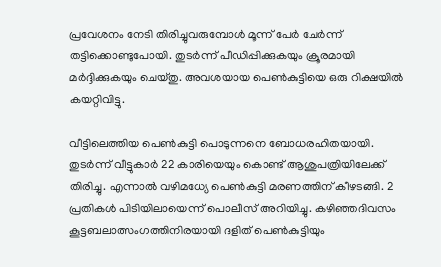പ്രവേശനം നേടി തിരിച്ചുവരുമ്പോള്‍ മൂന്ന് പേര്‍ ചേര്‍ന്ന് തട്ടിക്കൊണ്ടുപോയി. തുടര്‍ന്ന് പീഡിപ്പിക്കുകയും ക്രൂരമായി മര്‍ദ്ദിക്കുകയും ചെയ്തു. അവശയായ പെണ്‍കുട്ടിയെ ഒരു റിക്ഷയില്‍ കയറ്റിവിട്ടു.

വീട്ടിലെത്തിയ പെണ്‍കുട്ടി പൊടുന്നനെ ബോധരഹിതയായി. തുടര്‍ന്ന് വീട്ടുകാര്‍ 22 കാരിയെയും കൊണ്ട് ആശുപത്രിയിലേക്ക് തിരിച്ചു. എന്നാല്‍ വഴിമധ്യേ പെണ്‍കുട്ടി മരണത്തിന് കീഴടങ്ങി. 2 പ്രതികള്‍ പിടിയിലായെന്ന് പൊലീസ് അറിയിച്ചു. കഴിഞ്ഞദിവസം കൂട്ടബലാത്സംഗത്തിനിരയായി ദളിത് പെണ്‍കുട്ടിയും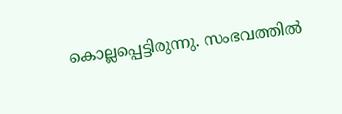കൊല്ലപ്പെട്ടിരുന്നു. സംഭവത്തില്‍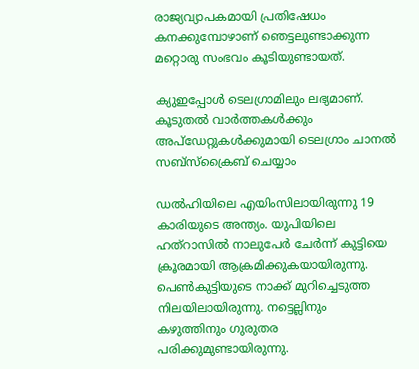രാജ്യവ്യാപകമായി പ്രതിഷേധം കനക്കുമ്പോഴാണ് ഞെട്ടലുണ്ടാക്കുന്ന മറ്റൊരു സംഭവം കൂടിയുണ്ടായത്.

ക്യുഇപ്പോള്‍ ടെലഗ്രാമിലും ലഭ്യമാണ്. കൂടുതല്‍ വാര്‍ത്തകള്‍ക്കും അപ്‌ഡേറ്റുകള്‍ക്കുമായി ടെലഗ്രാം ചാനല്‍ സബ്‌സ്‌ക്രൈബ് ചെയ്യാം

ഡല്‍ഹിയിലെ എയിംസിലായിരുന്നു 19 കാരിയുടെ അന്ത്യം. യുപിയിലെ ഹത്റാസില്‍ നാലുപേര്‍ ചേര്‍ന്ന് കുട്ടിയെ ക്രൂരമായി ആക്രമിക്കുകയായിരുന്നു. പെണ്‍കുട്ടിയുടെ നാക്ക് മുറിച്ചെടുത്ത നിലയിലായിരുന്നു. നട്ടെല്ലിനും കഴുത്തിനും ഗുരുതര പരിക്കുമുണ്ടായിരുന്നു.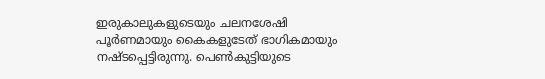ഇരുകാലുകളുടെയും ചലനശേഷി പൂര്‍ണമായും കൈകളുടേത് ഭാഗികമായും നഷ്ടപ്പെട്ടിരുന്നു. പെണ്‍കുട്ടിയുടെ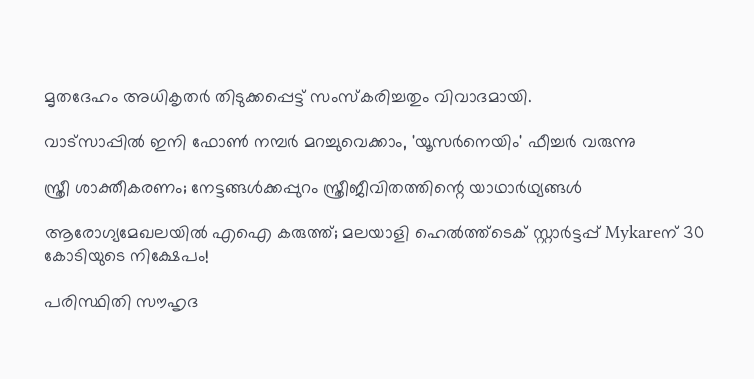മൃതദേഹം അധികൃതര്‍ തിടുക്കപ്പെട്ട് സംസ്‌കരിച്ചതും വിവാദമായി.

വാട്‌സാപ്പിൽ ഇനി ഫോൺ നമ്പർ മറച്ചുവെക്കാം, 'യൂസർനെയിം' ഫീച്ചർ വരുന്നു

സ്ത്രീ ശാക്തീകരണം; നേട്ടങ്ങള്‍ക്കപ്പുറം സ്ത്രീജീവിതത്തിന്റെ യാഥാര്‍ഥ്യങ്ങള്‍

ആരോഗ്യമേഖലയിൽ എഐ കരുത്ത്; മലയാളി ഹെൽത്ത്‌ടെക് സ്റ്റാർട്ടപ്പ് Mykareന് 30 കോടിയുടെ നിക്ഷേപം!

പരിസ്ഥിതി സൗഹൃദ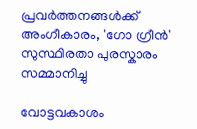പ്രവർത്തനങ്ങൾക്ക് അംഗീകാരം, 'ഗോ ഗ്രീൻ' സുസ്ഥിരതാ പുരസ്കാരം സമ്മാനിച്ചു

വോട്ടവകാശം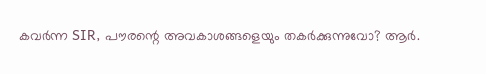കവർന്ന SIR, പൗരന്റെ അവകാശങ്ങളെയും തകർക്കുന്നുവോ? ആർ.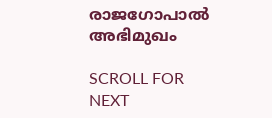രാജഗോപാൽ അഭിമുഖം

SCROLL FOR NEXT